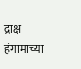द्राक्ष हंगामाच्या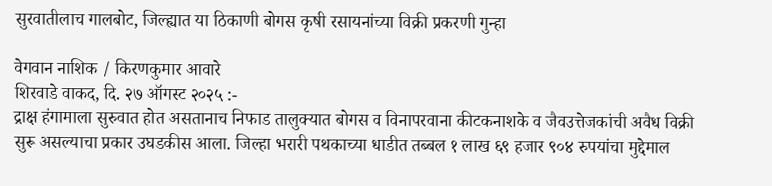सुरवातीलाच गालबोट, जिल्ह्यात या ठिकाणी बोगस कृषी रसायनांच्या विक्री प्रकरणी गुन्हा

वेगवान नाशिक / किरणकुमार आवारे
शिरवाडे वाकद, दि. २७ ऑगस्ट २०२५ :-
द्राक्ष हंगामाला सुरुवात होत असतानाच निफाड तालुक्यात बोगस व विनापरवाना कीटकनाशके व जैवउत्तेजकांची अवैध विक्री सुरू असल्याचा प्रकार उघडकीस आला. जिल्हा भरारी पथकाच्या धाडीत तब्बल १ लाख ६९ हजार ९०४ रुपयांचा मुद्देमाल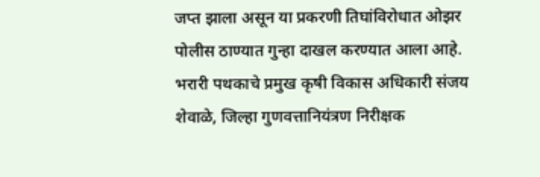जप्त झाला असून या प्रकरणी तिघांविरोधात ओझर पोलीस ठाण्यात गुन्हा दाखल करण्यात आला आहे.
भरारी पथकाचे प्रमुख कृषी विकास अधिकारी संजय शेवाळे, जिल्हा गुणवत्तानियंत्रण निरीक्षक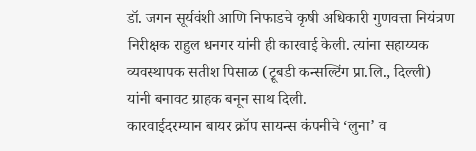डॉ. जगन सूर्यवंशी आणि निफाडचे कृषी अधिकारी गुणवत्ता नियंत्रण निरीक्षक राहुल धनगर यांनी ही कारवाई केली. त्यांना सहाय्यक व्यवस्थापक सतीश पिसाळ (ट्रूबडी कन्सल्टिंग प्रा.लि., दिल्ली) यांनी बनावट ग्राहक बनून साथ दिली.
कारवाईदरम्यान बायर क्रॉप सायन्स कंपनीचे ‘लुना’ व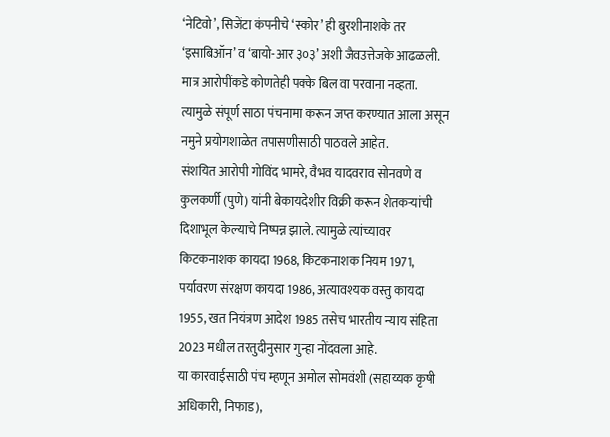‘नेटिवो’, सिजेंटा कंपनीचे ‘स्कोर’ ही बुरशीनाशके तर ‘इसाबिऑन’ व ‘बायो-आर ३०३’ अशी जैवउत्तेजके आढळली. मात्र आरोपींकडे कोणतेही पक्के बिल वा परवाना नव्हता. त्यामुळे संपूर्ण साठा पंचनामा करून जप्त करण्यात आला असून नमुने प्रयोगशाळेत तपासणीसाठी पाठवले आहेत.
संशयित आरोपी गोविंद भामरे, वैभव यादवराव सोनवणे व कुलकर्णी (पुणे) यांनी बेकायदेशीर विक्री करून शेतकऱ्यांची दिशाभूल केल्याचे निष्पन्न झाले. त्यामुळे त्यांच्यावर किटकनाशक कायदा 1968, किटकनाशक नियम 1971, पर्यावरण संरक्षण कायदा 1986, अत्यावश्यक वस्तु कायदा 1955, खत नियंत्रण आदेश 1985 तसेच भारतीय न्याय संहिता 2023 मधील तरतुदीनुसार गुन्हा नोंदवला आहे.
या कारवाईसाठी पंच म्हणून अमोल सोमवंशी (सहाय्यक कृषी अधिकारी, निफाड),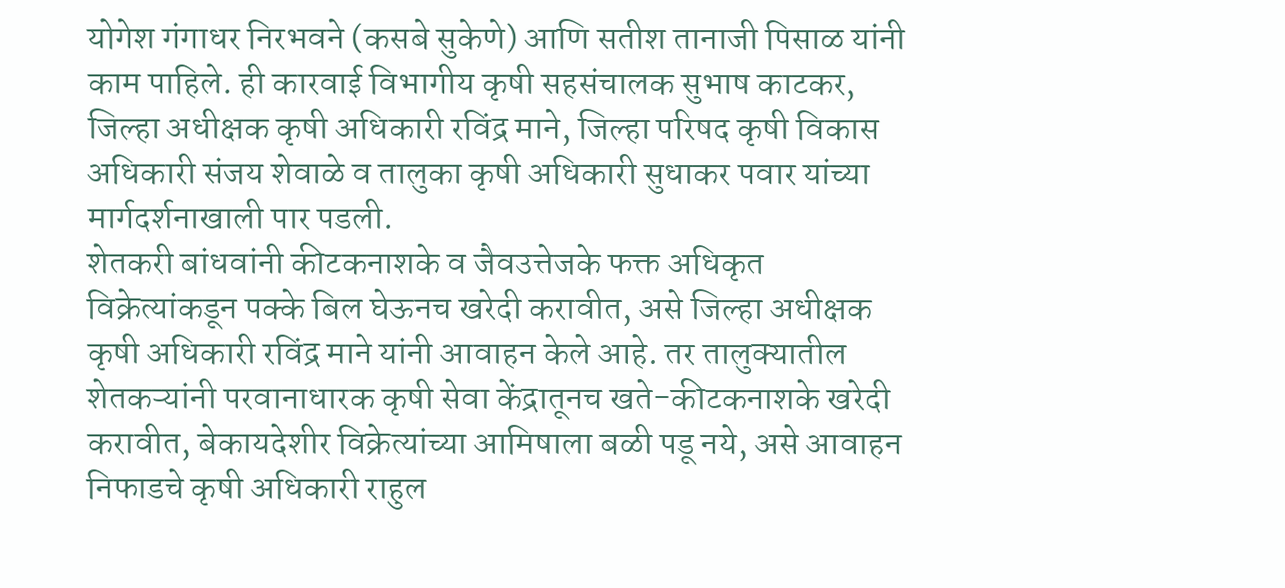योगेश गंगाधर निरभवने (कसबे सुकेणे) आणि सतीश तानाजी पिसाळ यांनी काम पाहिले. ही कारवाई विभागीय कृषी सहसंचालक सुभाष काटकर, जिल्हा अधीक्षक कृषी अधिकारी रविंद्र माने, जिल्हा परिषद कृषी विकास अधिकारी संजय शेवाळे व तालुका कृषी अधिकारी सुधाकर पवार यांच्या मार्गदर्शनाखाली पार पडली.
शेतकरी बांधवांनी कीटकनाशके व जैवउत्तेजके फक्त अधिकृत विक्रेत्यांकडून पक्के बिल घेऊनच खरेदी करावीत, असे जिल्हा अधीक्षक कृषी अधिकारी रविंद्र माने यांनी आवाहन केले आहे. तर तालुक्यातील शेतकऱ्यांनी परवानाधारक कृषी सेवा केंद्रातूनच खते-कीटकनाशके खरेदी करावीत, बेकायदेशीर विक्रेत्यांच्या आमिषाला बळी पडू नये, असे आवाहन निफाडचे कृषी अधिकारी राहुल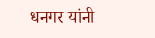धनगर यांनी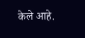केले आहे.